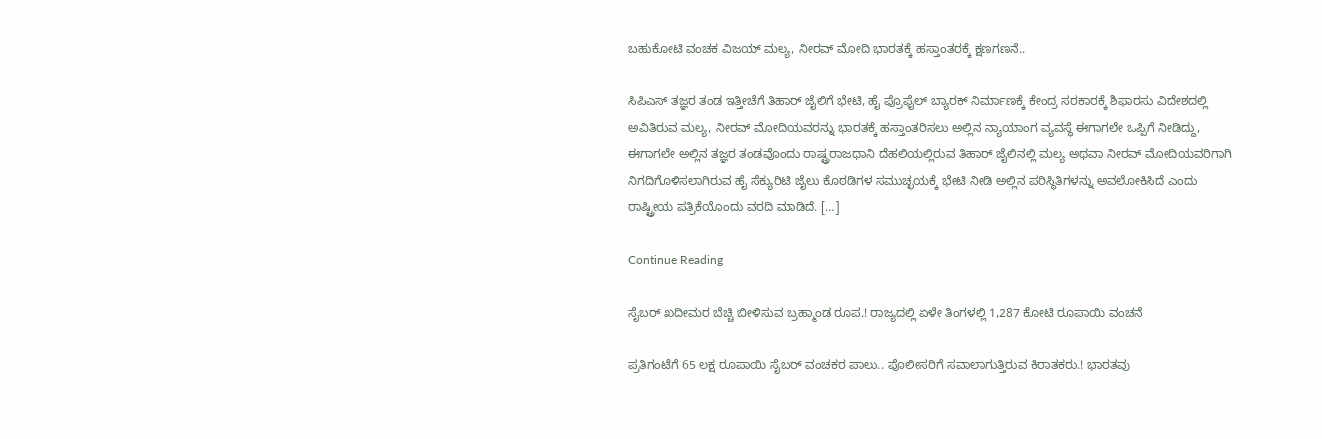ಬಹುಕೋಟಿ ವಂಚಕ ವಿಜಯ್ ಮಲ್ಯ, ನೀರವ್ ಮೋದಿ ಭಾರತಕ್ಕೆ ಹಸ್ತಾಂತರಕ್ಕೆ ಕ್ಷಣಗಣನೆ..

ಸಿಪಿಎಸ್ ತಜ್ಞರ ತಂಡ ಇತ್ತೀಚೆಗೆ ತಿಹಾರ್ ಜೈಲಿಗೆ ಭೇಟಿ, ಹೈ ಪ್ರೊಫೈಲ್ ಬ್ಯಾರಕ್ ನಿರ್ಮಾಣಕ್ಕೆ ಕೇಂದ್ರ ಸರಕಾರಕ್ಕೆ ಶಿಫಾರಸು ವಿದೇಶದಲ್ಲಿ ಅವಿತಿರುವ ಮಲ್ಯ, ನೀರವ್ ಮೋದಿಯವರನ್ನು ಭಾರತಕ್ಕೆ ಹಸ್ತಾಂತರಿಸಲು ಅಲ್ಲಿನ ನ್ಯಾಯಾಂಗ ವ್ಯವಸ್ಥೆ ಈಗಾಗಲೇ ಒಪ್ಪಿಗೆ ನೀಡಿದ್ದು, ಈಗಾಗಲೇ ಅಲ್ಲಿನ ತಜ್ಞರ ತಂಡವೊಂದು ರಾಷ್ಟ್ರರಾಜಧಾನಿ ದೆಹಲಿಯಲ್ಲಿರುವ ತಿಹಾರ್ ಜೈಲಿನಲ್ಲಿ ಮಲ್ಯ ಅಥವಾ ನೀರವ್ ಮೋದಿಯವರಿಗಾಗಿ ನಿಗದಿಗೊಳಿಸಲಾಗಿರುವ ಹೈ ಸೆಕ್ಯುರಿಟಿ ಜೈಲು ಕೊಠಡಿಗಳ ಸಮುಚ್ಛಯಕ್ಕೆ ಭೇಟಿ ನೀಡಿ ಅಲ್ಲಿನ ಪರಿಸ್ಥಿತಿಗಳನ್ನು ಅವಲೋಕಿಸಿದೆ ಎಂದು ರಾಷ್ಟ್ರೀಯ ಪತ್ರಿಕೆಯೊಂದು ವರದಿ ಮಾಡಿದೆ. […]

Continue Reading

ಸೈಬರ್ ಖದೀಮರ ಬೆಚ್ಚಿ ಬೀಳಿಸುವ ಬ್ರಹ್ಮಾಂಡ ರೂಪ.! ರಾಜ್ಯದಲ್ಲಿ ಏಳೇ ತಿಂಗಳಲ್ಲಿ 1,287 ಕೋಟಿ ರೂಪಾಯಿ ವಂಚನೆ

ಪ್ರತಿಗಂಟೆಗೆ 65 ಲಕ್ಷ ರೂಪಾಯಿ ಸೈಬರ್ ವಂಚಕರ ಪಾಲು.. ಪೊಲೀಸರಿಗೆ ಸವಾಲಾಗುತ್ತಿರುವ ಕಿರಾತಕರು.! ಭಾರತವು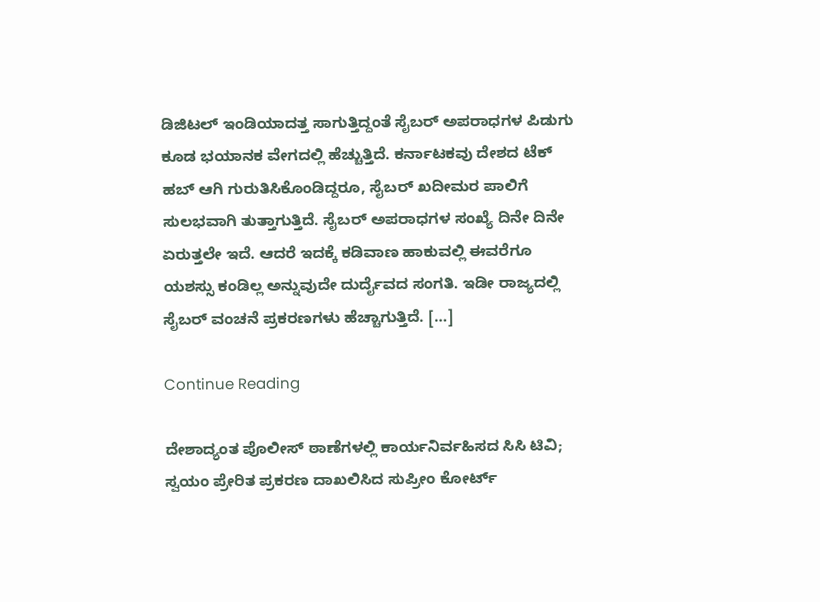ಡಿಜಿಟಲ್ ಇಂಡಿಯಾದತ್ತ ಸಾಗುತ್ತಿದ್ದಂತೆ ಸೈಬರ್ ಅಪರಾಧಗಳ ಪಿಡುಗು ಕೂಡ ಭಯಾನಕ ವೇಗದಲ್ಲಿ ಹೆಚ್ಚುತ್ತಿದೆ. ಕರ್ನಾಟಕವು ದೇಶದ ಟೆಕ್ ಹಬ್ ಆಗಿ ಗುರುತಿಸಿಕೊಂಡಿದ್ದರೂ, ಸೈಬರ್ ಖದೀಮರ ಪಾಲಿಗೆ ಸುಲಭವಾಗಿ ತುತ್ತಾಗುತ್ತಿದೆ. ಸೈಬರ್ ಅಪರಾಧಗಳ ಸಂಖ್ಯೆ ದಿನೇ ದಿನೇ ಏರುತ್ತಲೇ ಇದೆ. ಆದರೆ ಇದಕ್ಕೆ ಕಡಿವಾಣ ಹಾಕುವಲ್ಲಿ ಈವರೆಗೂ ಯಶಸ್ಸು ಕಂಡಿಲ್ಲ ಅನ್ನುವುದೇ ದುರ್ದೈವದ ಸಂಗತಿ. ಇಡೀ ರಾಜ್ಯದಲ್ಲಿ ಸೈಬರ್ ವಂಚನೆ ಪ್ರಕರಣಗಳು ಹೆಚ್ಚಾಗುತ್ತಿದೆ. […]

Continue Reading

ದೇಶಾದ್ಯಂತ ಪೊಲೀಸ್ ಠಾಣೆಗಳಲ್ಲಿ ಕಾರ್ಯನಿರ್ವಹಿಸದ ಸಿಸಿ ಟಿವಿ; ಸ್ವಯಂ ಪ್ರೇರಿತ ಪ್ರಕರಣ ದಾಖಲಿಸಿದ ಸುಪ್ರೀಂ ಕೋರ್ಟ್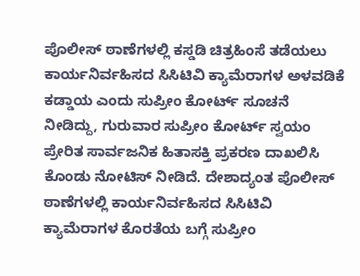ಪೊಲೀಸ್ ಠಾಣೆಗಳಲ್ಲಿ ಕಸ್ಡಡಿ ಚಿತ್ರಹಿಂಸೆ ತಡೆಯಲು ಕಾರ್ಯನಿರ್ವಹಿಸದ ಸಿಸಿಟಿವಿ ಕ್ಯಾಮೆರಾಗಳ ಅಳವಡಿಕೆ ಕಡ್ಡಾಯ ಎಂದು ಸುಪ್ರೀಂ ಕೋರ್ಟ್ ಸೂಚನೆ ನೀಡಿದ್ದು, ಗುರುವಾರ ಸುಪ್ರೀಂ ಕೋರ್ಟ್ ಸ್ವಯಂ ಪ್ರೇರಿತ ಸಾರ್ವಜನಿಕ ಹಿತಾಸಕ್ತಿ ಪ್ರಕರಣ ದಾಖಲಿಸಿ ಕೊಂಡು ನೋಟಿಸ್ ನೀಡಿದೆ. ದೇಶಾದ್ಯಂತ ಪೊಲೀಸ್ ಠಾಣೆಗಳಲ್ಲಿ ಕಾರ್ಯನಿರ್ವಹಿಸದ ಸಿಸಿಟಿವಿ ಕ್ಯಾಮೆರಾಗಳ ಕೊರತೆಯ ಬಗ್ಗೆ ಸುಪ್ರೀಂ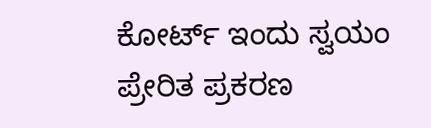ಕೋರ್ಟ್ ಇಂದು ಸ್ವಯಂ ಪ್ರೇರಿತ ಪ್ರಕರಣ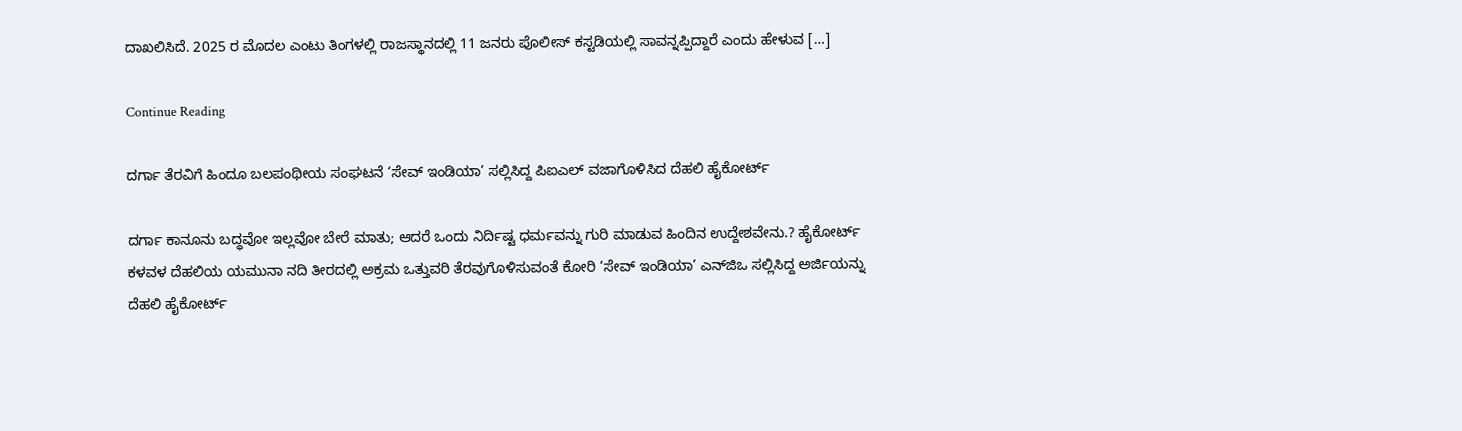ದಾಖಲಿಸಿದೆ. 2025 ರ ಮೊದಲ ಎಂಟು ತಿಂಗಳಲ್ಲಿ ರಾಜಸ್ಥಾನದಲ್ಲಿ 11 ಜನರು ಪೊಲೀಸ್ ಕಸ್ಟಡಿಯಲ್ಲಿ ಸಾವನ್ನಪ್ಪಿದ್ದಾರೆ ಎಂದು ಹೇಳುವ […]

Continue Reading

ದರ್ಗಾ ತೆರವಿಗೆ ಹಿಂದೂ ಬಲಪಂಥೀಯ ಸಂಘಟನೆ ‘ಸೇವ್ ಇಂಡಿಯಾ’ ಸಲ್ಲಿಸಿದ್ದ ಪಿಐಎಲ್ ವಜಾಗೊಳಿಸಿದ ದೆಹಲಿ ಹೈಕೋರ್ಟ್

ದರ್ಗಾ ಕಾನೂನು ಬದ್ಧವೋ ಇಲ್ಲವೋ ಬೇರೆ ಮಾತು; ಆದರೆ ಒಂದು ನಿರ್ದಿಷ್ಟ ಧರ್ಮವನ್ನು ಗುರಿ ಮಾಡುವ ಹಿಂದಿನ ಉದ್ದೇಶವೇನು.? ಹೈಕೋರ್ಟ್ ಕಳವಳ ದೆಹಲಿಯ ಯಮುನಾ ನದಿ ತೀರದಲ್ಲಿ ಅಕ್ರಮ ಒತ್ತುವರಿ ತೆರವುಗೊಳಿಸುವಂತೆ ಕೋರಿ ‘ಸೇವ್ ಇಂಡಿಯಾ’ ಎನ್‌ಜಿಒ ಸಲ್ಲಿಸಿದ್ದ ಅರ್ಜಿಯನ್ನು ದೆಹಲಿ ಹೈಕೋರ್ಟ್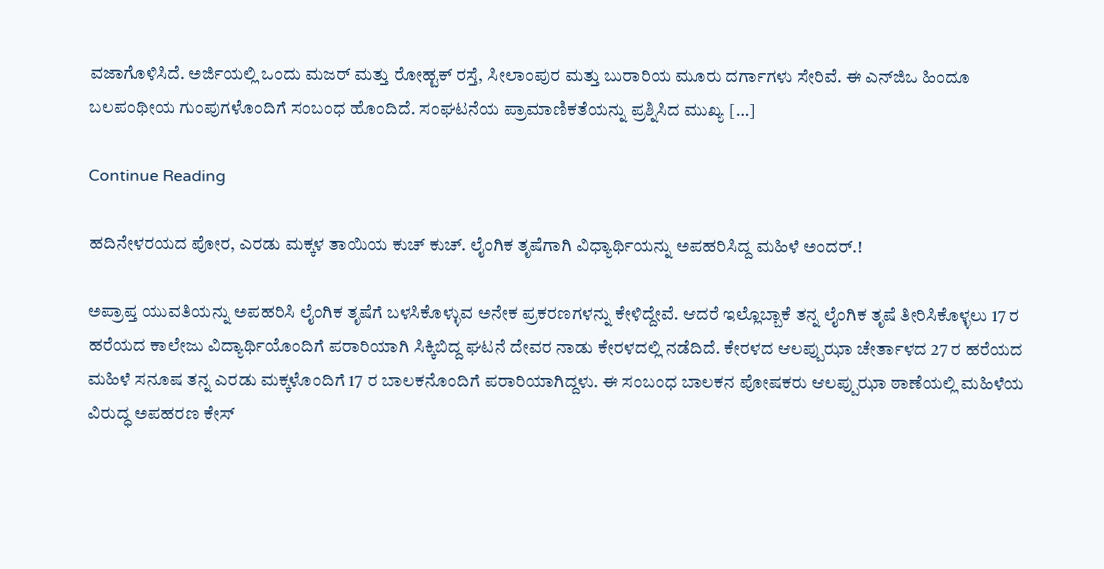ವಜಾಗೊಳಿಸಿದೆ. ಅರ್ಜಿಯಲ್ಲಿ ಒಂದು ಮಜರ್ ಮತ್ತು ರೋಹ್ಟಕ್ ರಸ್ತೆ, ಸೀಲಾಂಪುರ ಮತ್ತು ಬುರಾರಿಯ ಮೂರು ದರ್ಗಾಗಳು ಸೇರಿವೆ. ಈ ಎನ್‌ಜಿಒ ಹಿಂದೂ ಬಲಪಂಥೀಯ ಗುಂಪುಗಳೊಂದಿಗೆ ಸಂಬಂಧ ಹೊಂದಿದೆ. ಸಂಘಟನೆಯ ಪ್ರಾಮಾಣಿಕತೆಯನ್ನು ಪ್ರಶ್ನಿಸಿದ ಮುಖ್ಯ […]

Continue Reading

ಹದಿನೇಳರಯದ ಪೋರ, ಎರಡು ಮಕ್ಕಳ ತಾಯಿಯ ಕುಚ್ ಕುಚ್. ಲೈಂಗಿಕ ತೃಷೆಗಾಗಿ ವಿಧ್ಯಾರ್ಥಿಯನ್ನು ಅಪಹರಿಸಿದ್ದ ಮಹಿಳೆ ಅಂದರ್.!

ಅಪ್ರಾಪ್ತ ಯುವತಿಯನ್ನು ಅಪಹರಿಸಿ ಲೈಂಗಿಕ ತೃಷೆಗೆ ಬಳಸಿಕೊಳ್ಳುವ ಅನೇಕ ಪ್ರಕರಣಗಳನ್ನು ಕೇಳಿದ್ದೇವೆ. ಆದರೆ ಇಲ್ಲೊಬ್ಬಾಕೆ ತನ್ನ ಲೈಂಗಿಕ ತೃಷೆ ತೀರಿಸಿಕೊಳ್ಳಲು 17 ರ ಹರೆಯದ ಕಾಲೇಜು ವಿದ್ಯಾರ್ಥಿಯೊಂದಿಗೆ ಪರಾರಿಯಾಗಿ ಸಿಕ್ಕಿಬಿದ್ದ ಘಟನೆ ದೇವರ ನಾಡು ಕೇರಳದಲ್ಲಿ ನಡೆದಿದೆ. ಕೇರಳದ ಆಲಪ್ಪುಝಾ ಚೇರ್ತಾಳದ 27 ರ ಹರೆಯದ ಮಹಿಳೆ ಸನೂಷ ತನ್ನ ಎರಡು ಮಕ್ಕಳೊಂದಿಗೆ 17 ರ ಬಾಲಕನೊಂದಿಗೆ ಪರಾರಿಯಾಗಿದ್ದಳು. ಈ ಸಂಬಂಧ ಬಾಲಕನ ಪೋಷಕರು ಆಲಪ್ಪುಝಾ ಠಾಣೆಯಲ್ಲಿ ಮಹಿಳೆಯ ವಿರುದ್ಧ ಅಪಹರಣ ಕೇಸ್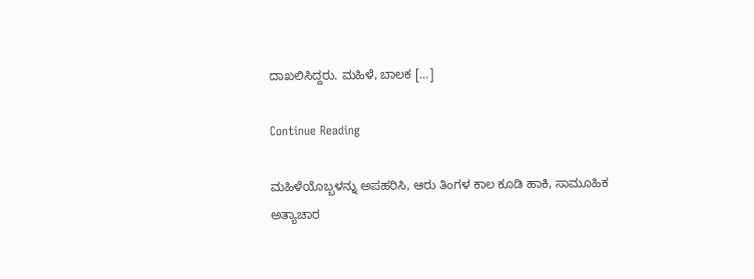ದಾಖಲಿಸಿದ್ದರು. ಮಹಿಳೆ, ಬಾಲಕ […]

Continue Reading

ಮಹಿಳೆಯೊಬ್ಬಳನ್ನು ಅಪಹರಿಸಿ, ಆರು ತಿಂಗಳ ಕಾಲ ಕೂಡಿ ಹಾಕಿ, ಸಾಮೂಹಿಕ ಅತ್ಯಾಚಾರ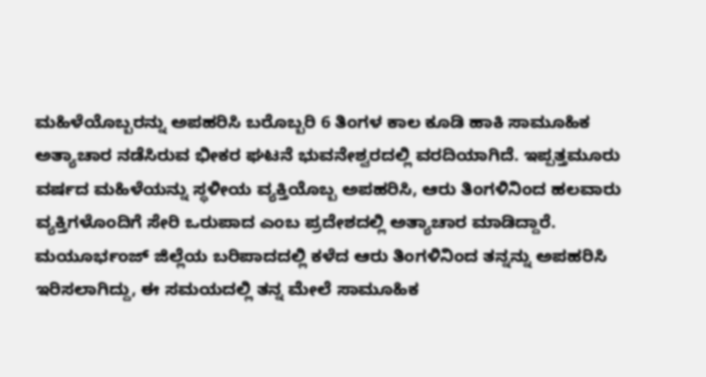ಮಹಿಳೆಯೊಬ್ಬರನ್ನು ಅಪಹರಿಸಿ ಬರೊಬ್ಬರಿ 6 ತಿಂಗಳ ಕಾಲ ಕೂಡಿ ಹಾಕಿ ಸಾಮೂಹಿಕ ಅತ್ಯಾಚಾರ ನಡೆಸಿರುವ ಭೀಕರ ಘಟನೆ ಭುವನೇಶ್ವರದಲ್ಲಿ ವರದಿಯಾಗಿದೆ. ಇಪ್ಪತ್ತಮೂರು ವರ್ಷದ ಮಹಿಳೆಯನ್ನು ಸ್ಥಳೀಯ ವ್ಯಕ್ತಿಯೊಬ್ಬ ಅಪಹರಿಸಿ, ಆರು ತಿಂಗಳಿನಿಂದ ಹಲವಾರು ವ್ಯಕ್ತಿಗಳೊಂದಿಗೆ ಸೇರಿ ಒರುಪಾದ ಎಂಬ ಪ್ರದೇಶದಲ್ಲಿ ಅತ್ಯಾಚಾರ ಮಾಡಿದ್ದಾರೆ. ಮಯೂರ್ಭಂಜ್ ಜಿಲ್ಲೆಯ ಬರಿಪಾದದಲ್ಲಿ ಕಳೆದ ಆರು ತಿಂಗಳಿನಿಂದ ತನ್ನನ್ನು ಅಪಹರಿಸಿ ಇರಿಸಲಾಗಿದ್ದು, ಈ ಸಮಯದಲ್ಲಿ ತನ್ನ ಮೇಲೆ ಸಾಮೂಹಿಕ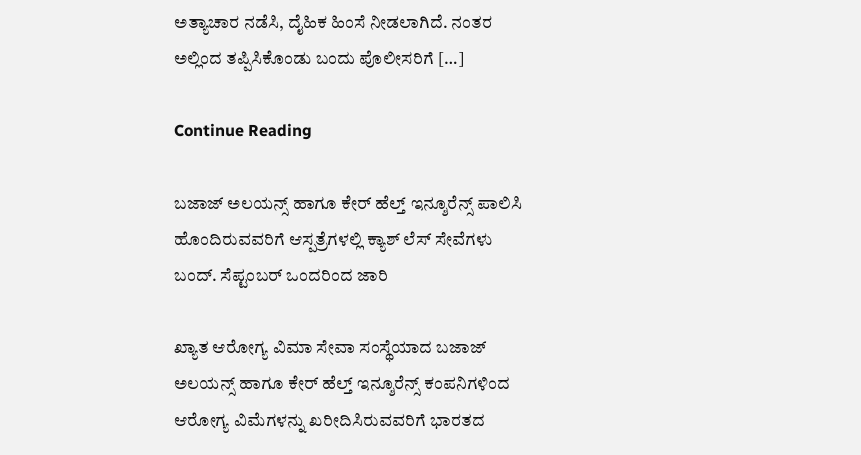ಅತ್ಯಾಚಾರ ನಡೆಸಿ, ದೈಹಿಕ ಹಿಂಸೆ ನೀಡಲಾಗಿದೆ. ನಂತರ ಅಲ್ಲಿಂದ ತಪ್ಪಿಸಿಕೊಂಡು ಬಂದು ಪೊಲೀಸರಿಗೆ […]

Continue Reading

ಬಜಾಜ್ ಅಲಯನ್ಸ್ ಹಾಗೂ ಕೇರ್ ಹೆಲ್ತ್ ಇನ್ಶೂರೆನ್ಸ್ ಪಾಲಿಸಿ ಹೊಂದಿರುವವರಿಗೆ ಆಸ್ಪತ್ರೆಗಳಲ್ಲಿ ಕ್ಯಾಶ್ ಲೆಸ್ ಸೇವೆಗಳು ಬಂದ್. ಸೆಪ್ಟಂಬರ್ ಒಂದರಿಂದ ಜಾರಿ

ಖ್ಯಾತ ಆರೋಗ್ಯ ವಿಮಾ ಸೇವಾ ಸಂಸ್ಥೆಯಾದ ಬಜಾಜ್ ಅಲಯನ್ಸ್ ಹಾಗೂ ಕೇರ್ ಹೆಲ್ತ್ ಇನ್ಶೂರೆನ್ಸ್ ಕಂಪನಿಗಳಿಂದ ಆರೋಗ್ಯ ವಿಮೆಗಳನ್ನು ಖರೀದಿಸಿರುವವರಿಗೆ ಭಾರತದ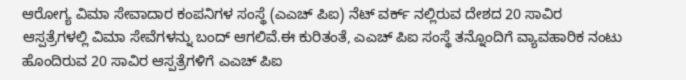ಆರೋಗ್ಯ ವಿಮಾ ಸೇವಾದಾರ ಕಂಪನಿಗಳ ಸಂಸ್ಥೆ (ಎಎಚ್ ಪಿಐ) ನೆಟ್ ವರ್ಕ್ ನಲ್ಲಿರುವ ದೇಶದ 20 ಸಾವಿರ ಆಸ್ಪತ್ರೆಗಳಲ್ಲಿ ವಿಮಾ ಸೇವೆಗಳನ್ನು ಬಂದ್ ಆಗಲಿವೆ.ಈ ಕುರಿತಂತೆ, ಎಎಚ್ ಪಿಐ ಸಂಸ್ಥೆ ತನ್ನೊಂದಿಗೆ ವ್ಯಾವಹಾರಿಕ ನಂಟು ಹೊಂದಿರುವ 20 ಸಾವಿರ ಆಸ್ಪತ್ರೆಗಳಿಗೆ ಎಎಚ್ ಪಿಐ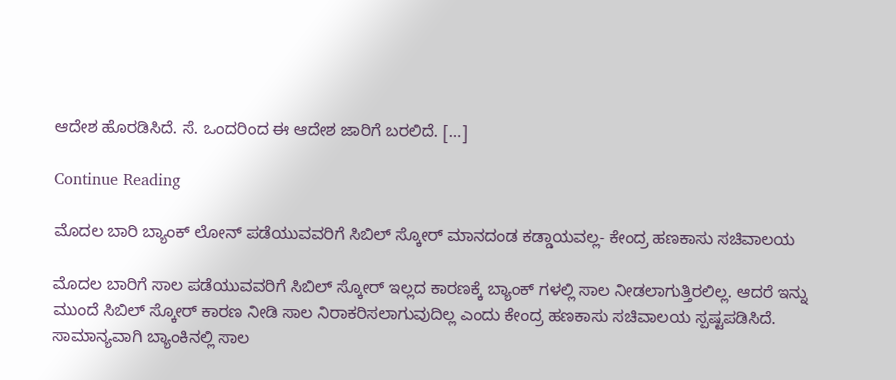ಆದೇಶ ಹೊರಡಿಸಿದೆ. ಸೆ. ಒಂದರಿಂದ ಈ ಆದೇಶ ಜಾರಿಗೆ ಬರಲಿದೆ. […]

Continue Reading

ಮೊದಲ ಬಾರಿ ಬ್ಯಾಂಕ್ ಲೋನ್ ಪಡೆಯುವವರಿಗೆ ಸಿಬಿಲ್‌ ಸ್ಕೋರ್‌ ಮಾನದಂಡ ಕಡ್ಡಾಯವಲ್ಲ- ಕೇಂದ್ರ ಹಣಕಾಸು ಸಚಿವಾಲಯ

ಮೊದಲ ಬಾರಿಗೆ ಸಾಲ ಪಡೆಯುವವರಿಗೆ ಸಿಬಿಲ್ ಸ್ಕೋರ್ ಇಲ್ಲದ ಕಾರಣಕ್ಕೆ ಬ್ಯಾಂಕ್ ಗಳಲ್ಲಿ ಸಾಲ ನೀಡಲಾಗುತ್ತಿರಲಿಲ್ಲ. ಆದರೆ ಇನ್ನು ಮುಂದೆ ಸಿಬಿಲ್ ಸ್ಕೋರ್ ಕಾರಣ ನೀಡಿ ಸಾಲ ನಿರಾಕರಿಸಲಾಗುವುದಿಲ್ಲ ಎಂದು ಕೇಂದ್ರ ಹಣಕಾಸು ಸಚಿವಾಲಯ ಸ್ಪಷ್ಟಪಡಿಸಿದೆ. ಸಾಮಾನ್ಯವಾಗಿ ಬ್ಯಾಂಕಿನಲ್ಲಿ ಸಾಲ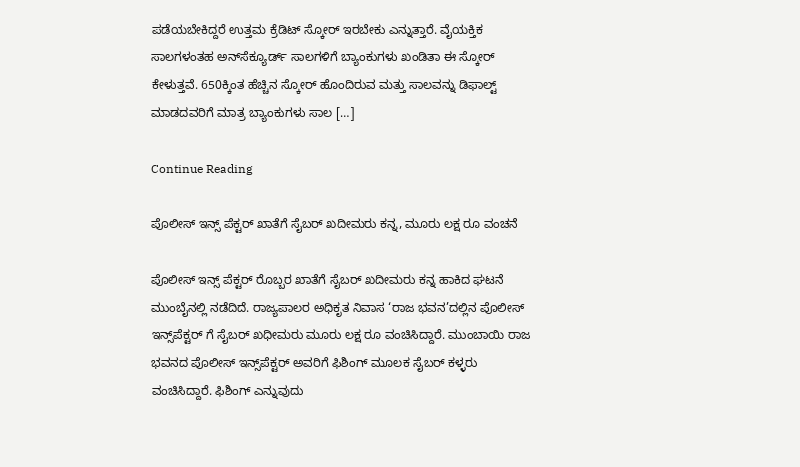ಪಡೆಯಬೇಕಿದ್ದರೆ ಉತ್ತಮ ಕ್ರೆಡಿಟ್ ಸ್ಕೋರ್ ಇರಬೇಕು ಎನ್ನುತ್ತಾರೆ. ವೈಯಕ್ತಿಕ ಸಾಲಗಳಂತಹ ಅನ್‌ಸೆಕ್ಯೂರ್ಡ್ ಸಾಲಗಳಿಗೆ ಬ್ಯಾಂಕುಗಳು ಖಂಡಿತಾ ಈ ಸ್ಕೋರ್ ಕೇಳುತ್ತವೆ. 650ಕ್ಕಿಂತ ಹೆಚ್ಚಿನ ಸ್ಕೋರ್ ಹೊಂದಿರುವ ಮತ್ತು ಸಾಲವನ್ನು ಡಿಫಾಲ್ಟ್ ಮಾಡದವರಿಗೆ ಮಾತ್ರ ಬ್ಯಾಂಕುಗಳು ಸಾಲ […]

Continue Reading

ಪೊಲೀಸ್ ಇನ್ಸ್ ಪೆಕ್ಟರ್ ಖಾತೆಗೆ ಸೈಬರ್ ಖದೀಮರು ಕನ್ನ, ಮೂರು ಲಕ್ಷ ರೂ ವಂಚನೆ

ಪೊಲೀಸ್ ಇನ್ಸ್ ಪೆಕ್ಟರ್ ರೊಬ್ಬರ ಖಾತೆಗೆ ಸೈಬರ್ ಖದೀಮರು ಕನ್ನ ಹಾಕಿದ ಘಟನೆ ಮುಂಬೈನಲ್ಲಿ ನಡೆದಿದೆ. ರಾಜ್ಯಪಾಲರ ಅಧಿಕೃತ ನಿವಾಸ ‘ರಾಜ ಭವನ’ದಲ್ಲಿನ ಪೊಲೀಸ್ ಇನ್ಸ್‌ಪೆಕ್ಟರ್ ಗೆ ಸೈಬರ್ ಖಧೀಮರು ಮೂರು ಲಕ್ಷ ರೂ ವಂಚಿಸಿದ್ದಾರೆ. ಮುಂಬಾಯಿ ರಾಜ ಭವನದ ಪೊಲೀಸ್ ಇನ್ಸ್‌ಪೆಕ್ಟರ್ ಅವರಿಗೆ ಫಿಶಿಂಗ್ ಮೂಲಕ ಸೈಬರ್ ಕಳ್ಳರು ವಂಚಿಸಿದ್ದಾರೆ. ಫಿಶಿಂಗ್ ಎನ್ನುವುದು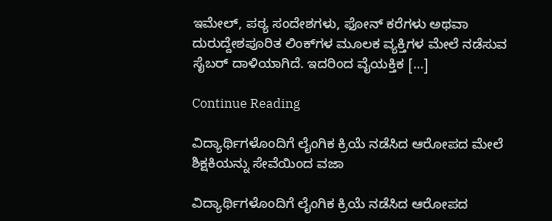ಇಮೇಲ್‌, ಪಠ್ಯ ಸಂದೇಶಗಳು, ಫೋನ್ ಕರೆಗಳು ಅಥವಾ ದುರುದ್ದೇಶಪೂರಿತ ಲಿಂಕ್‌ಗಳ ಮೂಲಕ ವ್ಯಕ್ತಿಗಳ ಮೇಲೆ ನಡೆಸುವ ಸೈಬರ್ ದಾಳಿಯಾಗಿದೆ. ಇದರಿಂದ ವೈಯಕ್ತಿಕ […]

Continue Reading

ವಿದ್ಯಾರ್ಥಿಗಳೊಂದಿಗೆ ಲೈಂಗಿಕ ಕ್ರಿಯೆ ನಡೆಸಿದ ಆರೋಪದ ಮೇಲೆ ಶಿಕ್ಷಕಿಯನ್ನು ಸೇವೆಯಿಂದ ವಜಾ

ವಿದ್ಯಾರ್ಥಿಗಳೊಂದಿಗೆ ಲೈಂಗಿಕ ಕ್ರಿಯೆ ನಡೆಸಿದ ಆರೋಪದ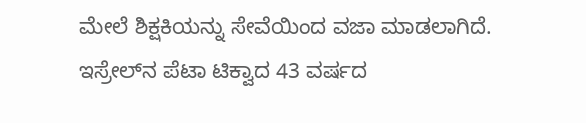ಮೇಲೆ ಶಿಕ್ಷಕಿಯನ್ನು ಸೇವೆಯಿಂದ ವಜಾ ಮಾಡಲಾಗಿದೆ. ಇಸ್ರೇಲ್‍ನ ಪೆಟಾ ಟಿಕ್ವಾದ 43 ವರ್ಷದ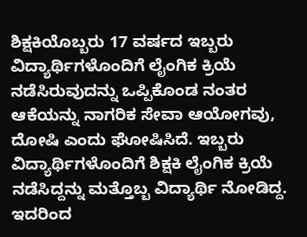ಶಿಕ್ಷಕಿಯೊಬ್ಬರು 17 ವರ್ಷದ ಇಬ್ಬರು ವಿದ್ಯಾರ್ಥಿಗಳೊಂದಿಗೆ ಲೈಂಗಿಕ ಕ್ರಿಯೆ ನಡೆಸಿರುವುದನ್ನು ಒಪ್ಪಿಕೊಂಡ ನಂತರ ಆಕೆಯನ್ನು ನಾಗರಿಕ ಸೇವಾ ಆಯೋಗವು, ದೋಷಿ ಎಂದು ಘೋಷಿಸಿದೆ. ಇಬ್ಬರು ವಿದ್ಯಾರ್ಥಿಗಳೊಂದಿಗೆ ಶಿಕ್ಷಕಿ ಲೈಂಗಿಕ ಕ್ರಿಯೆ ನಡೆಸಿದ್ದನ್ನು ಮತ್ತೊಬ್ಬ ವಿದ್ಯಾರ್ಥಿ ನೋಡಿದ್ದ. ಇದರಿಂದ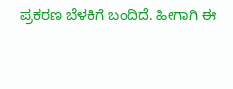ಪ್ರಕರಣ ಬೆಳಕಿಗೆ ಬಂದಿದೆ. ಹೀಗಾಗಿ ಈ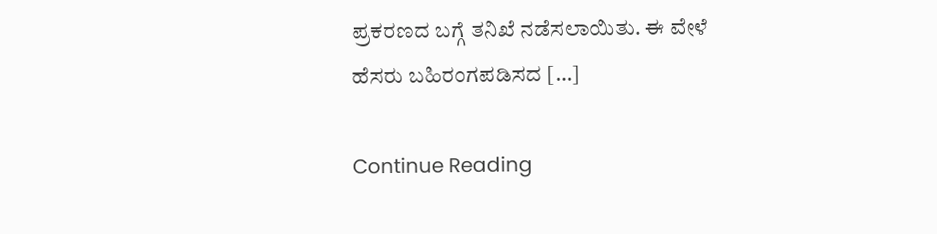ಪ್ರಕರಣದ ಬಗ್ಗೆ ತನಿಖೆ ನಡೆಸಲಾಯಿತು. ಈ ವೇಳೆ ಹೆಸರು ಬಹಿರಂಗಪಡಿಸದ […]

Continue Reading